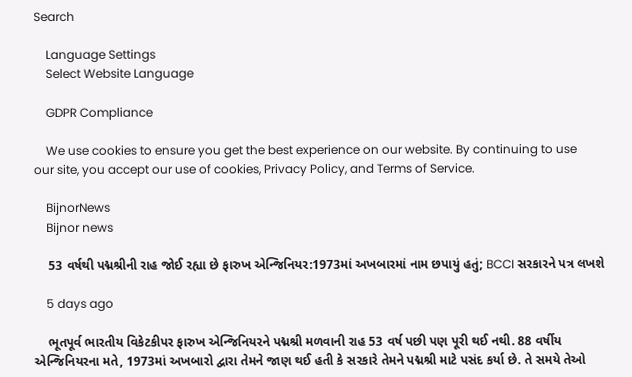Search

    Language Settings
    Select Website Language

    GDPR Compliance

    We use cookies to ensure you get the best experience on our website. By continuing to use our site, you accept our use of cookies, Privacy Policy, and Terms of Service.

    BijnorNews
    Bijnor news

    53 વર્ષથી પદ્મશ્રીની રાહ જોઈ રહ્યા છે ફારુખ એન્જિનિયર:1973માં અખબારમાં નામ છપાયું હતું; BCCI સરકારને પત્ર લખશે

    5 days ago

    ભૂતપૂર્વ ભારતીય વિકેટકીપર ફારુખ એન્જિનિયરને પદ્મશ્રી મળવાની રાહ 53 વર્ષ પછી પણ પૂરી થઈ નથી. 88 વર્ષીય એન્જિનિયરના મતે, 1973માં અખબારો દ્વારા તેમને જાણ થઈ હતી કે સરકારે તેમને પદ્મશ્રી માટે પસંદ કર્યા છે. તે સમયે તેઓ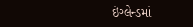ઇંગ્લેન્ડમાં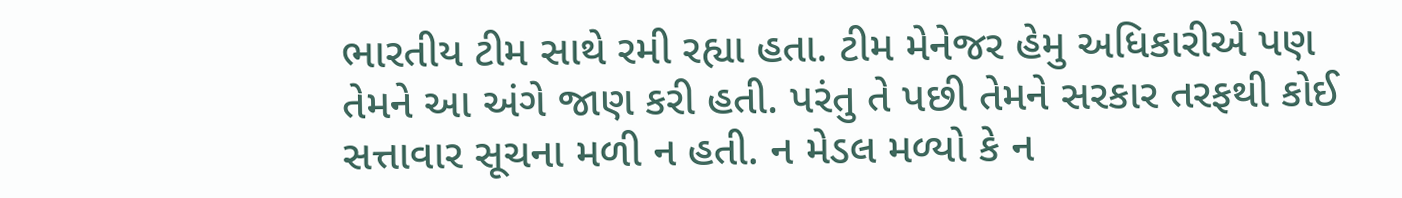ભારતીય ટીમ સાથે રમી રહ્યા હતા. ટીમ મેનેજર હેમુ અધિકારીએ પણ તેમને આ અંગે જાણ કરી હતી. પરંતુ તે પછી તેમને સરકાર તરફથી કોઈ સત્તાવાર સૂચના મળી ન હતી. ન મેડલ મળ્યો કે ન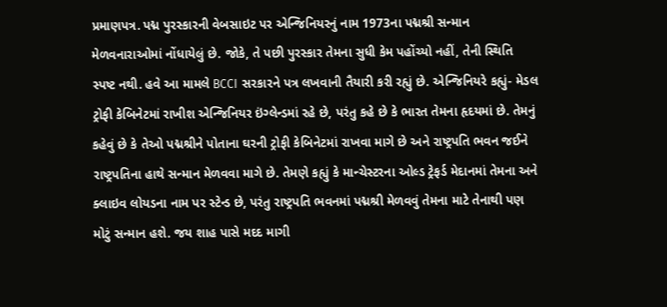પ્રમાણપત્ર. પદ્મ પુરસ્કારની વેબસાઇટ પર એન્જિનિયરનું નામ 1973ના પદ્મશ્રી સન્માન મેળવનારાઓમાં નોંધાયેલું છે. જોકે, તે પછી પુરસ્કાર તેમના સુધી કેમ પહોંચ્યો નહીં, તેની સ્થિતિ સ્પષ્ટ નથી. હવે આ મામલે BCCI સરકારને પત્ર લખવાની તૈયારી કરી રહ્યું છે. એન્જિનિયરે કહ્યું- મેડલ ટ્રોફી કેબિનેટમાં રાખીશ એન્જિનિયર ઇંગ્લેન્ડમાં રહે છે, પરંતુ કહે છે કે ભારત તેમના હૃદયમાં છે. તેમનું કહેવું છે કે તેઓ પદ્મશ્રીને પોતાના ઘરની ટ્રોફી કેબિનેટમાં રાખવા માગે છે અને રાષ્ટ્રપતિ ભવન જઈને રાષ્ટ્રપતિના હાથે સન્માન મેળવવા માગે છે. તેમણે કહ્યું કે માન્ચેસ્ટરના ઓલ્ડ ટ્રેફર્ડ મેદાનમાં તેમના અને ક્લાઇવ લોયડના નામ પર સ્ટેન્ડ છે, પરંતુ રાષ્ટ્રપતિ ભવનમાં પદ્મશ્રી મેળવવું તેમના માટે તેનાથી પણ મોટું સન્માન હશે. જય શાહ પાસે મદદ માગી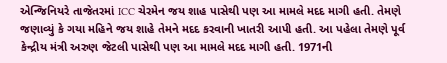એન્જિનિયરે તાજેતરમાં ICC ચેરમેન જય શાહ પાસેથી પણ આ મામલે મદદ માગી હતી. તેમણે જણાવ્યું કે ગયા મહિને જય શાહે તેમને મદદ કરવાની ખાતરી આપી હતી. આ પહેલા તેમણે પૂર્વ કેન્દ્રીય મંત્રી અરુણ જેટલી પાસેથી પણ આ મામલે મદદ માગી હતી. 1971ની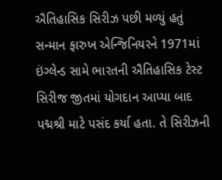ઐતિહાસિક સિરીઝ પછી મળ્યું હતું સન્માન ફારુખ એન્જિનિયરને 1971માં ઇંગ્લેન્ડ સામે ભારતની ઐતિહાસિક ટેસ્ટ સિરીજ જીતમાં યોગદાન આપ્યા બાદ પદ્મશ્રી માટે પસંદ કર્યા હતા. તે સિરીઝની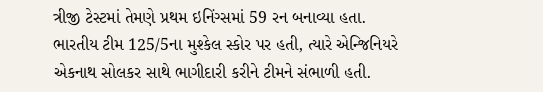ત્રીજી ટેસ્ટમાં તેમણે પ્રથમ ઇનિંગ્સમાં 59 રન બનાવ્યા હતા. ભારતીય ટીમ 125/5ના મુશ્કેલ સ્કોર પર હતી, ત્યારે એન્જિનિયરે એકનાથ સોલકર સાથે ભાગીદારી કરીને ટીમને સંભાળી હતી.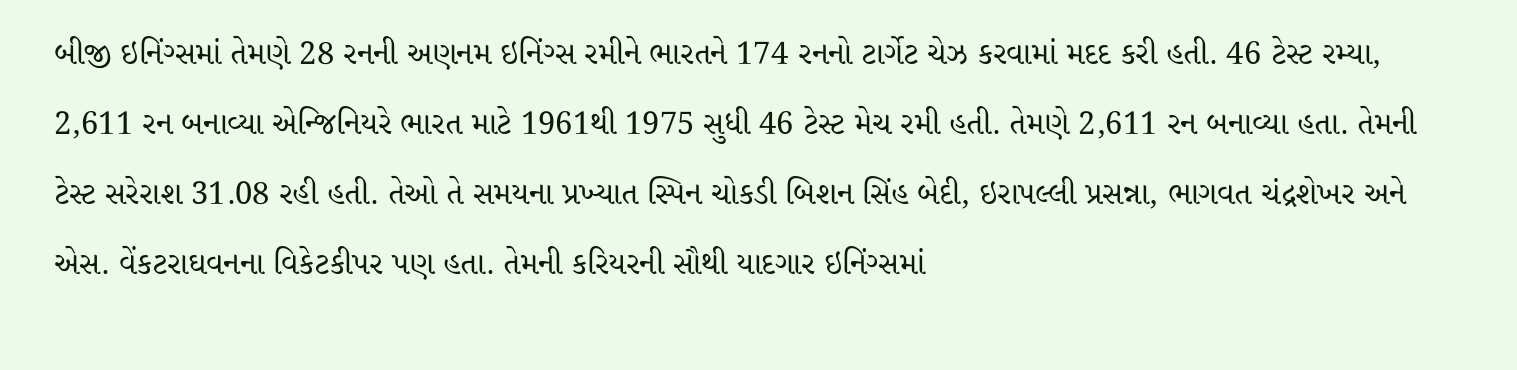બીજી ઇનિંગ્સમાં તેમણે 28 રનની અણનમ ઇનિંગ્સ રમીને ભારતને 174 રનનો ટાર્ગેટ ચેઝ કરવામાં મદદ કરી હતી. 46 ટેસ્ટ રમ્યા, 2,611 રન બનાવ્યા એન્જિનિયરે ભારત માટે 1961થી 1975 સુધી 46 ટેસ્ટ મેચ રમી હતી. તેમણે 2,611 રન બનાવ્યા હતા. તેમની ટેસ્ટ સરેરાશ 31.08 રહી હતી. તેઓ તે સમયના પ્રખ્યાત સ્પિન ચોકડી બિશન સિંહ બેદી, ઇરાપલ્લી પ્રસન્ના, ભાગવત ચંદ્રશેખર અને એસ. વેંકટરાઘવનના વિકેટકીપર પણ હતા. તેમની કરિયરની સૌથી યાદગાર ઇનિંગ્સમાં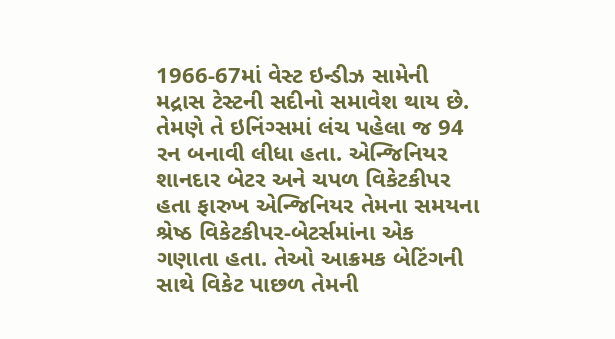1966-67માં વેસ્ટ ઇન્ડીઝ સામેની મદ્રાસ ટેસ્ટની સદીનો સમાવેશ થાય છે. તેમણે તે ઇનિંગ્સમાં લંચ પહેલા જ 94 રન બનાવી લીધા હતા. એન્જિનિયર શાનદાર બેટર અને ચપળ વિકેટકીપર હતા ફારુખ એન્જિનિયર તેમના સમયના શ્રેષ્ઠ વિકેટકીપર-બેટર્સમાંના એક ગણાતા હતા. તેઓ આક્રમક બેટિંગની સાથે વિકેટ પાછળ તેમની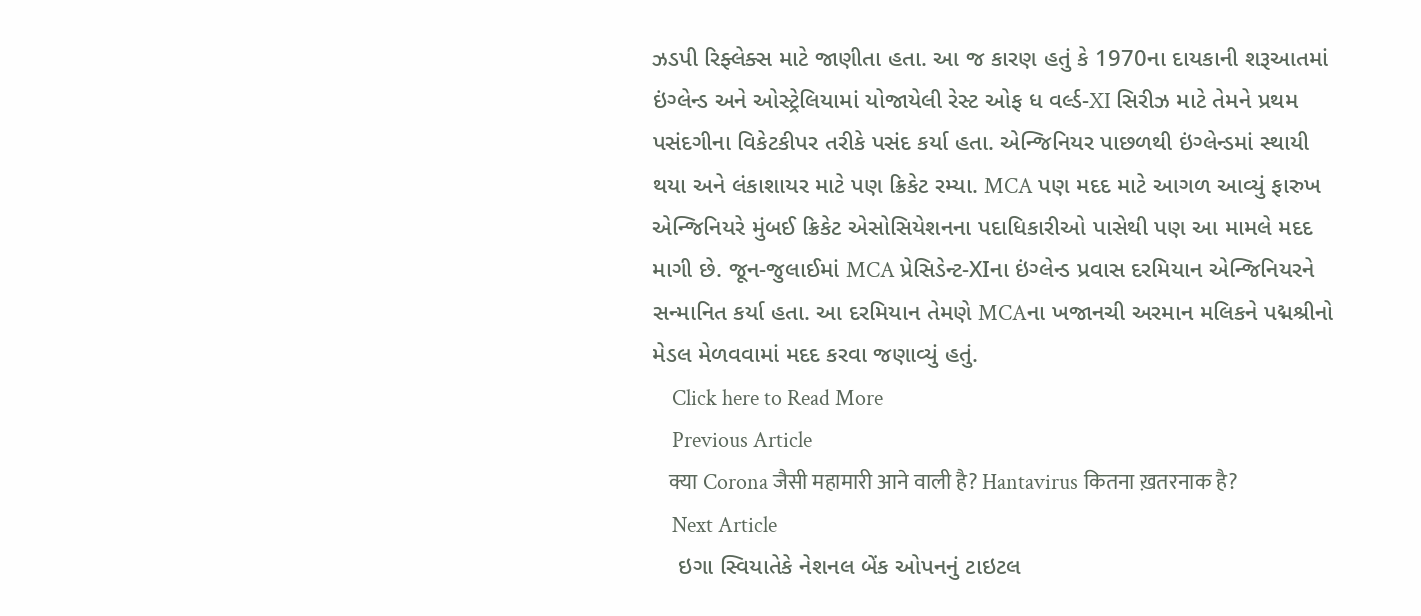ઝડપી રિફ્લેક્સ માટે જાણીતા હતા. આ જ કારણ હતું કે 1970ના દાયકાની શરૂઆતમાં ઇંગ્લેન્ડ અને ઓસ્ટ્રેલિયામાં યોજાયેલી રેસ્ટ ઓફ ધ વર્લ્ડ-XI સિરીઝ માટે તેમને પ્રથમ પસંદગીના વિકેટકીપર તરીકે પસંદ કર્યા હતા. એન્જિનિયર પાછળથી ઇંગ્લેન્ડમાં સ્થાયી થયા અને લંકાશાયર માટે પણ ક્રિકેટ રમ્યા. MCA પણ મદદ માટે આગળ આવ્યું ફારુખ એન્જિનિયરે મુંબઈ ક્રિકેટ એસોસિયેશનના પદાધિકારીઓ પાસેથી પણ આ મામલે મદદ માગી છે. જૂન-જુલાઈમાં MCA પ્રેસિડેન્ટ-XIના ઇંગ્લેન્ડ પ્રવાસ દરમિયાન એન્જિનિયરને સન્માનિત કર્યા હતા. આ દરમિયાન તેમણે MCAના ખજાનચી અરમાન મલિકને પદ્મશ્રીનો મેડલ મેળવવામાં મદદ કરવા જણાવ્યું હતું.
    Click here to Read More
    Previous Article
    क्या Corona जैसी महामारी आने वाली है? Hantavirus कितना ख़तरनाक है?
    Next Article
    ઇગા સ્વિયાતેકે નેશનલ બેંક ઓપનનું ટાઇટલ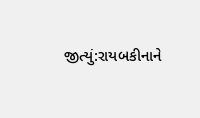જીત્યું:રાયબકીનાને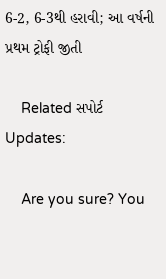6-2, 6-3થી હરાવી; આ વર્ષની પ્રથમ ટ્રોફી જીતી

    Related સપોર્ટ Updates:

    Are you sure? You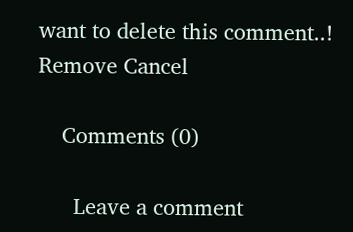want to delete this comment..! Remove Cancel

    Comments (0)

      Leave a comment